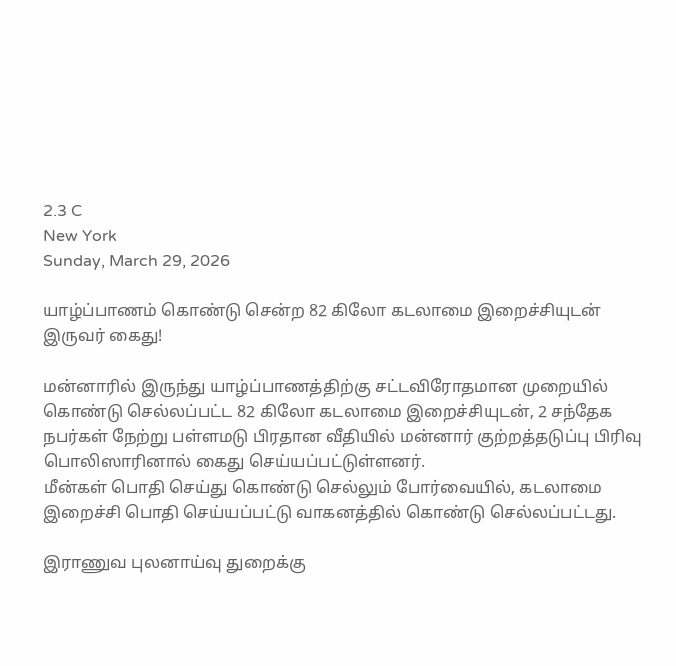2.3 C
New York
Sunday, March 29, 2026

யாழ்ப்பாணம் கொண்டு சென்ற 82 கிலோ கடலாமை இறைச்சியுடன் இருவர் கைது!

மன்னாரில் இருந்து யாழ்ப்பாணத்திற்கு சட்டவிரோதமான முறையில் கொண்டு செல்லப்பட்ட 82 கிலோ கடலாமை இறைச்சியுடன், 2 சந்தேக நபர்கள் நேற்று பள்ளமடு பிரதான வீதியில் மன்னார் குற்றத்தடுப்பு பிரிவு பொலிஸாரினால் கைது செய்யப்பட்டுள்ளனர்.
மீன்கள் பொதி செய்து கொண்டு செல்லும் போர்வையில், கடலாமை இறைச்சி பொதி செய்யப்பட்டு வாகனத்தில் கொண்டு செல்லப்பட்டது.

இராணுவ புலனாய்வு துறைக்கு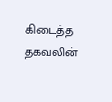கிடைத்த  தகவலின்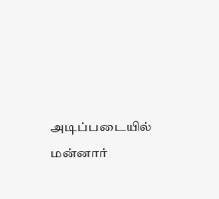அடிப்படையில் மன்னார்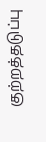குற்றத்தடுப்பு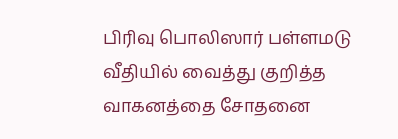பிரிவு பொலிஸார் பள்ளமடு வீதியில் வைத்து குறித்த வாகனத்தை சோதனை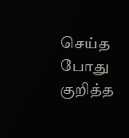செய்த போது குறித்த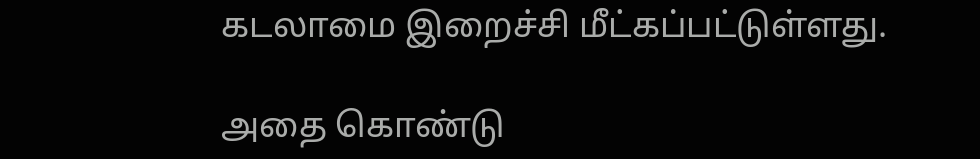கடலாமை இறைச்சி மீட்கப்பட்டுள்ளது.

அதை கொண்டு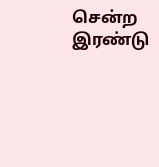சென்ற இரண்டு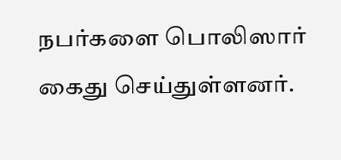நபர்களை பொலிஸார் கைது செய்துள்ளனர்.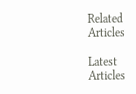Related Articles

Latest Articles